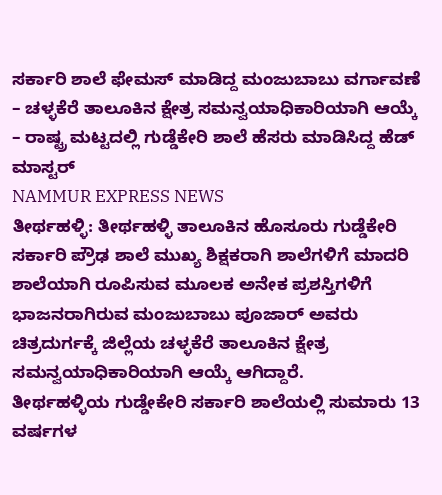ಸರ್ಕಾರಿ ಶಾಲೆ ಫೇಮಸ್ ಮಾಡಿದ್ದ ಮಂಜುಬಾಬು ವರ್ಗಾವಣೆ
– ಚಳ್ಳಕೆರೆ ತಾಲೂಕಿನ ಕ್ಷೇತ್ರ ಸಮನ್ವಯಾಧಿಕಾರಿಯಾಗಿ ಆಯ್ಕೆ
– ರಾಷ್ಟ್ರ ಮಟ್ಟದಲ್ಲಿ ಗುಡ್ಡೆಕೇರಿ ಶಾಲೆ ಹೆಸರು ಮಾಡಿಸಿದ್ದ ಹೆಡ್ ಮಾಸ್ಟರ್
NAMMUR EXPRESS NEWS
ತೀರ್ಥಹಳ್ಳಿ: ತೀರ್ಥಹಳ್ಳಿ ತಾಲೂಕಿನ ಹೊಸೂರು ಗುಡ್ಡೆಕೇರಿ ಸರ್ಕಾರಿ ಪ್ರೌಢ ಶಾಲೆ ಮುಖ್ಯ ಶಿಕ್ಷಕರಾಗಿ ಶಾಲೆಗಳಿಗೆ ಮಾದರಿ ಶಾಲೆಯಾಗಿ ರೂಪಿಸುವ ಮೂಲಕ ಅನೇಕ ಪ್ರಶಸ್ತಿಗಳಿಗೆ ಭಾಜನರಾಗಿರುವ ಮಂಜುಬಾಬು ಪೂಜಾರ್ ಅವರು ಚಿತ್ರದುರ್ಗಕ್ಕೆ ಜಿಲ್ಲೆಯ ಚಳ್ಳಕೆರೆ ತಾಲೂಕಿನ ಕ್ಷೇತ್ರ ಸಮನ್ವಯಾಧಿಕಾರಿಯಾಗಿ ಆಯ್ಕೆ ಆಗಿದ್ದಾರೆ.
ತೀರ್ಥಹಳ್ಳಿಯ ಗುಡ್ಡೇಕೇರಿ ಸರ್ಕಾರಿ ಶಾಲೆಯಲ್ಲಿ ಸುಮಾರು 13 ವರ್ಷಗಳ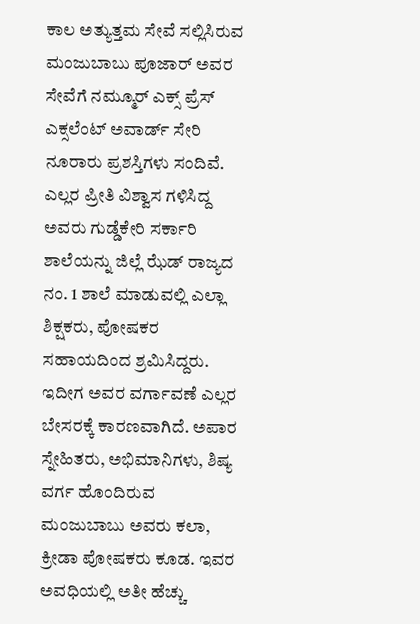ಕಾಲ ಅತ್ಯುತ್ತಮ ಸೇವೆ ಸಲ್ಲಿಸಿರುವ ಮಂಜುಬಾಬು ಪೂಜಾರ್ ಅವರ ಸೇವೆಗೆ ನಮ್ಮೂರ್ ಎಕ್ಸ್ ಪ್ರೆಸ್ ಎಕ್ಸಲೆಂಟ್ ಅವಾರ್ಡ್ ಸೇರಿ ನೂರಾರು ಪ್ರಶಸ್ತಿಗಳು ಸಂದಿವೆ. ಎಲ್ಲರ ಪ್ರೀತಿ ವಿಶ್ವಾಸ ಗಳಿಸಿದ್ದ ಅವರು ಗುಡ್ಡೆಕೇರಿ ಸರ್ಕಾರಿ ಶಾಲೆಯನ್ನು ಜಿಲ್ಲೆ ಝೆಡ್ ರಾಜ್ಯದ ನಂ. 1 ಶಾಲೆ ಮಾಡುವಲ್ಲಿ ಎಲ್ಲಾ ಶಿಕ್ಷಕರು, ಪೋಷಕರ ಸಹಾಯದಿಂದ ಶ್ರಮಿಸಿದ್ದರು. ಇದೀಗ ಅವರ ವರ್ಗಾವಣೆ ಎಲ್ಲರ ಬೇಸರಕ್ಕೆ ಕಾರಣವಾಗಿದೆ. ಅಪಾರ ಸ್ನೇಹಿತರು, ಅಭಿಮಾನಿಗಳು, ಶಿಷ್ಯ ವರ್ಗ ಹೊಂದಿರುವ ಮಂಜುಬಾಬು ಅವರು ಕಲಾ, ಕ್ರೀಡಾ ಪೋಷಕರು ಕೂಡ. ಇವರ ಅವಧಿಯಲ್ಲಿ ಅತೀ ಹೆಚ್ಚು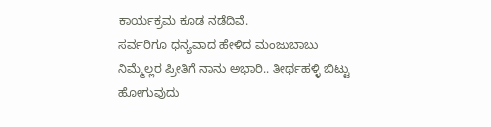ಕಾರ್ಯಕ್ರಮ ಕೂಡ ನಡೆದಿವೆ.
ಸರ್ವರಿಗೂ ಧನ್ಯವಾದ ಹೇಳಿದ ಮಂಜುಬಾಬು
ನಿಮ್ಮೆಲ್ಲರ ಪ್ರೀತಿಗೆ ನಾನು ಅಭಾರಿ.. ತೀರ್ಥಹಳ್ಳಿ ಬಿಟ್ಟು ಹೋಗುವುದು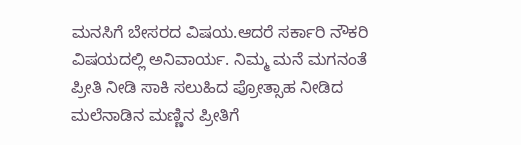ಮನಸಿಗೆ ಬೇಸರದ ವಿಷಯ.ಆದರೆ ಸರ್ಕಾರಿ ನೌಕರಿ ವಿಷಯದಲ್ಲಿ ಅನಿವಾರ್ಯ. ನಿಮ್ಮ ಮನೆ ಮಗನಂತೆ ಪ್ರೀತಿ ನೀಡಿ ಸಾಕಿ ಸಲುಹಿದ ಪ್ರೋತ್ಸಾಹ ನೀಡಿದ ಮಲೆನಾಡಿನ ಮಣ್ಣಿನ ಪ್ರೀತಿಗೆ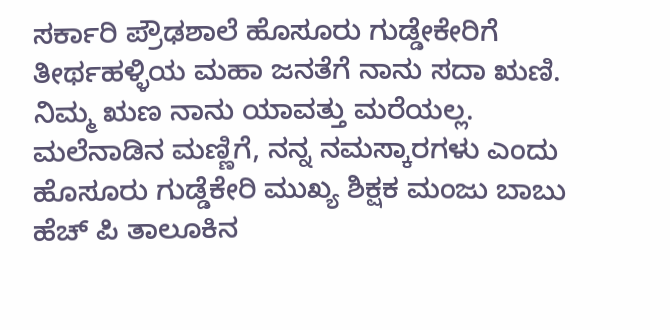ಸರ್ಕಾರಿ ಪ್ರೌಢಶಾಲೆ ಹೊಸೂರು ಗುಡ್ಡೇಕೇರಿಗೆ ತೀರ್ಥಹಳ್ಳಿಯ ಮಹಾ ಜನತೆಗೆ ನಾನು ಸದಾ ಋಣಿ. ನಿಮ್ಮ ಋಣ ನಾನು ಯಾವತ್ತು ಮರೆಯಲ್ಲ. ಮಲೆನಾಡಿನ ಮಣ್ಣಿಗೆ, ನನ್ನ ನಮಸ್ಕಾರಗಳು ಎಂದು ಹೊಸೂರು ಗುಡ್ಡೆಕೇರಿ ಮುಖ್ಯ ಶಿಕ್ಷಕ ಮಂಜು ಬಾಬು ಹೆಚ್ ಪಿ ತಾಲೂಕಿನ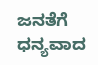ಜನತೆಗೆ ಧನ್ಯವಾದ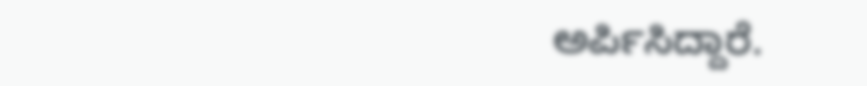ಅರ್ಪಿಸಿದ್ದಾರೆ.